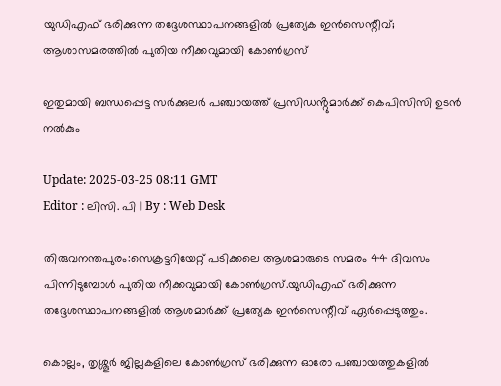യുഡിഎഫ് ഭരിക്കുന്ന തദ്ദേശസ്ഥാപനങ്ങളിൽ പ്രത്യേക ഇൻസെന്റീവ്; ആശാസമരത്തിൽ പുതിയ നീക്കവുമായി കോൺഗ്രസ്‌

ഇതുമായി ബന്ധപ്പെട്ട സർക്കുലർ പഞ്ചായത്ത് പ്രസിഡൻ്റുമാർക്ക് കെപിസിസി ഉടൻ നൽകും

Update: 2025-03-25 08:11 GMT
Editor : ലിസി. പി | By : Web Desk

തിരുവനന്തപുരം:സെക്രട്ടറിയേറ്റ് പടിക്കലെ ആശമാരുടെ സമരം 44 ദിവസം പിന്നിടുമ്പോൾ പുതിയ നീക്കവുമായി കോൺഗ്രസ്.യുഡിഎഫ് ഭരിക്കുന്ന തദ്ദേശസ്ഥാപനങ്ങളിൽ ആശമാർക്ക് പ്രത്യേക ഇൻസെന്റീവ് ഏർപ്പെടുത്തും.

കൊല്ലം, തൃശ്ശൂർ ജില്ലകളിലെ കോൺഗ്രസ് ഭരിക്കുന്ന ഓരോ പഞ്ചായത്തുകളിൽ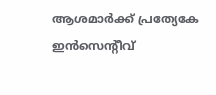ആശമാർക്ക് പ്രത്യേകേ ഇൻസെന്റീവ്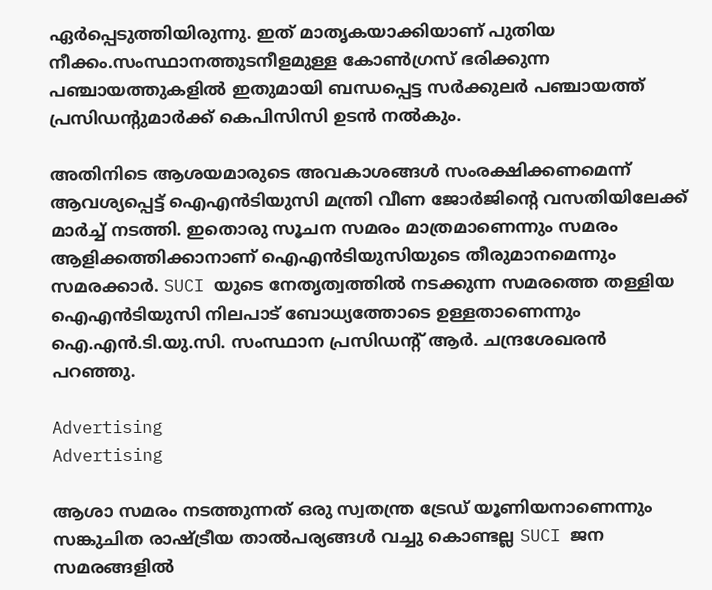ഏർപ്പെടുത്തിയിരുന്നു. ഇത് മാതൃകയാക്കിയാണ് പുതിയ നീക്കം.സംസ്ഥാനത്തുടനീളമുള്ള കോൺഗ്രസ് ഭരിക്കുന്ന പഞ്ചായത്തുകളിൽ ഇതുമായി ബന്ധപ്പെട്ട സർക്കുലർ പഞ്ചായത്ത് പ്രസിഡൻ്റുമാർക്ക് കെപിസിസി ഉടൻ നൽകും.

അതിനിടെ ആശയമാരുടെ അവകാശങ്ങൾ സംരക്ഷിക്കണമെന്ന് ആവശ്യപ്പെട്ട് ഐഎന്‍ടിയുസി മന്ത്രി വീണ ജോർജിന്റെ വസതിയിലേക്ക് മാർച്ച് നടത്തി. ഇതൊരു സൂചന സമരം മാത്രമാണെന്നും സമരം ആളിക്കത്തിക്കാനാണ് ഐഎന്‍ടിയുസിയുടെ തീരുമാനമെന്നും സമരക്കാർ. SUCI യുടെ നേതൃത്വത്തിൽ നടക്കുന്ന സമരത്തെ തള്ളിയ ഐഎന്‍ടിയുസി നിലപാട് ബോധ്യത്തോടെ ഉള്ളതാണെന്നും ഐ.എൻ.ടി.യു.സി. സംസ്ഥാന പ്രസിഡന്റ് ആർ. ചന്ദ്രശേഖരൻ പറഞ്ഞു.

Advertising
Advertising

ആശാ സമരം നടത്തുന്നത് ഒരു സ്വതന്ത്ര ട്രേഡ് യൂണിയനാണെന്നും സങ്കുചിത രാഷ്ട്രീയ താൽപര്യങ്ങൾ വച്ചു കൊണ്ടല്ല SUCI ജന സമരങ്ങളിൽ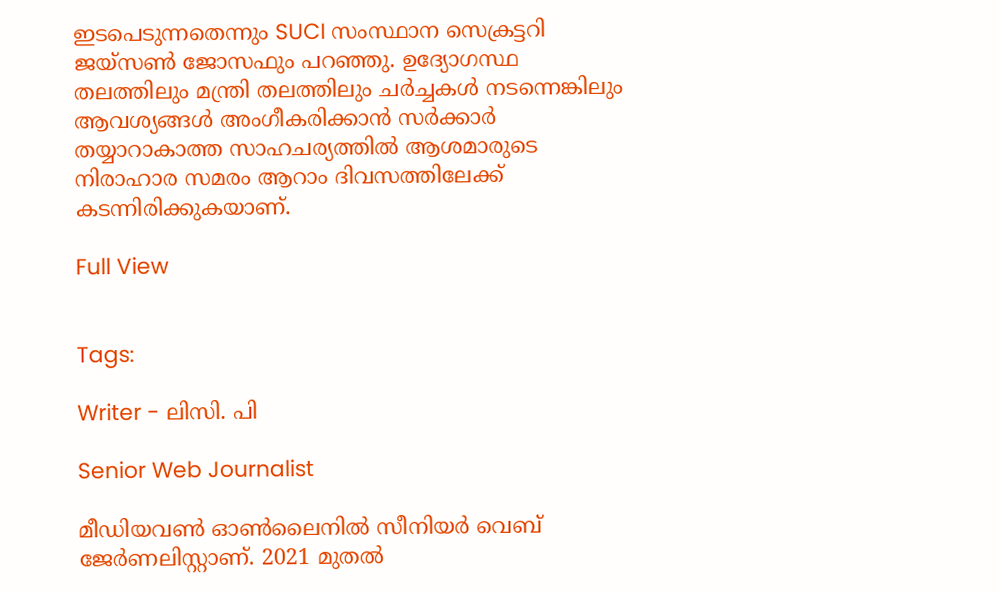ഇടപെടുന്നതെന്നും SUCI സംസ്ഥാന സെക്രട്ടറി ജയ്സൺ ജോസഫും പറഞ്ഞു. ഉദ്യോഗസ്ഥ തലത്തിലും മന്ത്രി തലത്തിലും ചർച്ചകൾ നടന്നെങ്കിലും ആവശ്യങ്ങൾ അംഗീകരിക്കാൻ സർക്കാർ തയ്യാറാകാത്ത സാഹചര്യത്തിൽ ആശമാരുടെ നിരാഹാര സമരം ആറാം ദിവസത്തിലേക്ക് കടന്നിരിക്കുകയാണ്.

Full View


Tags:

Writer - ലിസി. പി

Senior Web Journalist

മീഡിയവൺ ഓൺലൈനിൽ സീനിയർ വെബ് ജേർണലിസ്റ്റാണ്. 2021 മുതൽ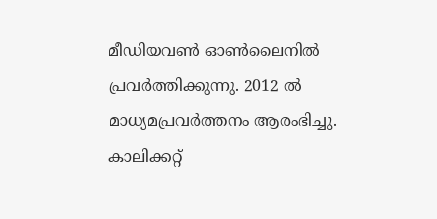മീഡിയവൺ ഓൺലൈനിൽ പ്രവർത്തിക്കുന്നു. 2012 ല്‍ മാധ്യമപ്രവര്‍ത്തനം ആരംഭിച്ചു. കാലിക്കറ്റ്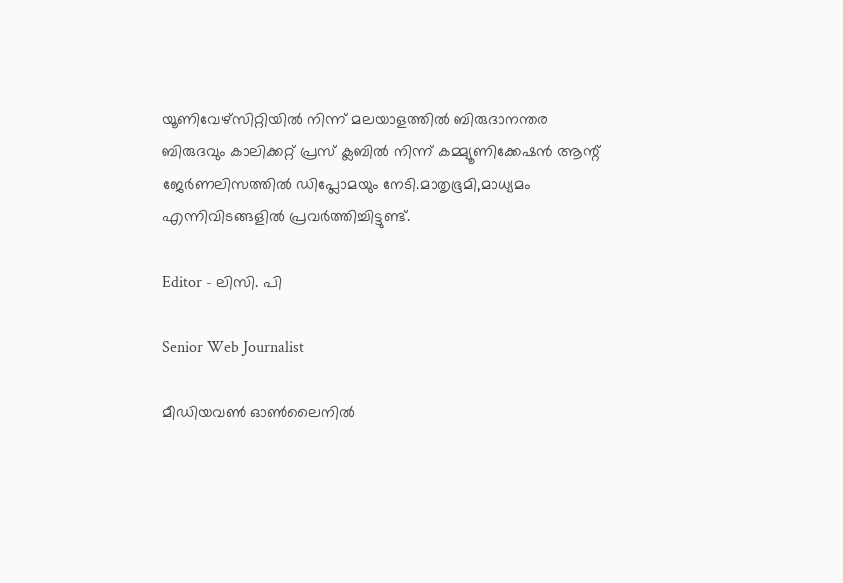യൂണിവേഴ്‌സിറ്റിയിൽ നിന്ന് മലയാളത്തിൽ ബിരുദാനന്തര ബിരുദവും കാലിക്കറ്റ് പ്രസ് ക്ലബിൽ നിന്ന് കമ്മ്യൂണിക്കേഷൻ ആന്റ് ജേർണലിസത്തിൽ ഡിപ്ലോമയും നേടി.മാതൃഭൂമി,മാധ്യമം എന്നിവിടങ്ങളിൽ പ്രവർത്തിച്ചിട്ടുണ്ട്.

Editor - ലിസി. പി

Senior Web Journalist

മീഡിയവൺ ഓൺലൈനിൽ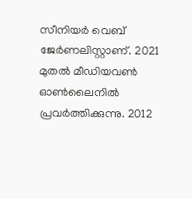സീനിയർ വെബ് ജേർണലിസ്റ്റാണ്. 2021 മുതൽ മീഡിയവൺ ഓൺലൈനിൽ പ്രവർത്തിക്കുന്നു. 2012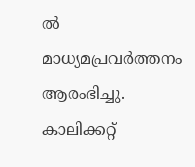ല്‍ മാധ്യമപ്രവര്‍ത്തനം ആരംഭിച്ചു. കാലിക്കറ്റ്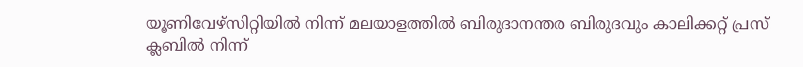യൂണിവേഴ്‌സിറ്റിയിൽ നിന്ന് മലയാളത്തിൽ ബിരുദാനന്തര ബിരുദവും കാലിക്കറ്റ് പ്രസ് ക്ലബിൽ നിന്ന്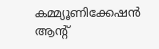കമ്മ്യൂണിക്കേഷൻ ആന്റ്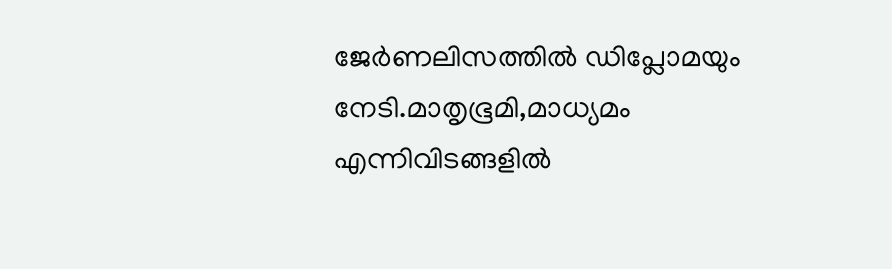ജേർണലിസത്തിൽ ഡിപ്ലോമയും നേടി.മാതൃഭൂമി,മാധ്യമം എന്നിവിടങ്ങളിൽ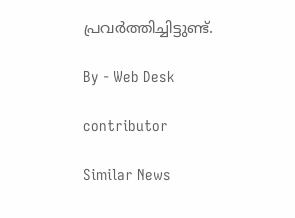പ്രവർത്തിച്ചിട്ടുണ്ട്.

By - Web Desk

contributor

Similar News